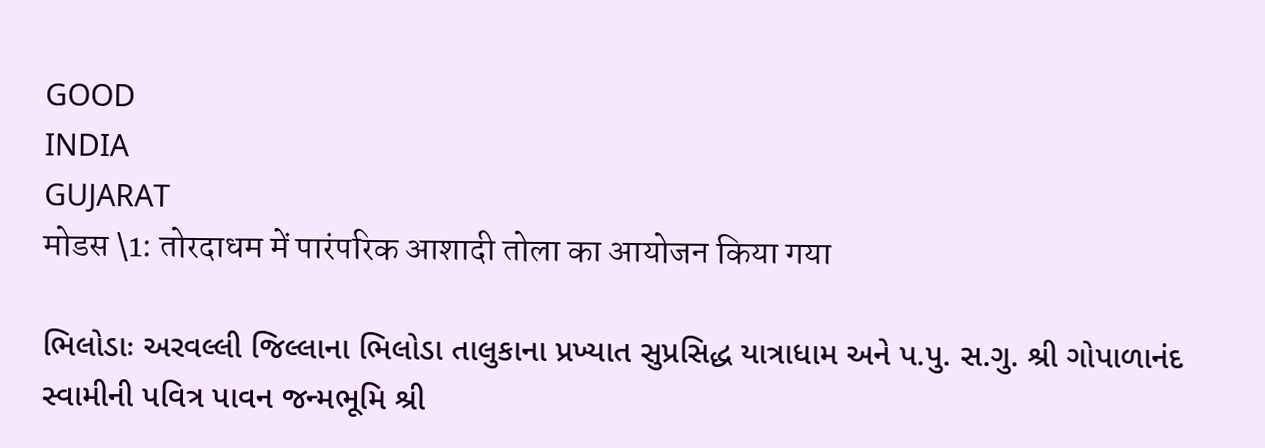GOOD
INDIA
GUJARAT
मोडस \1: तोरदाधम में पारंपरिक आशादी तोला का आयोजन किया गया

ભિલોડાઃ અરવલ્લી જિલ્લાના ભિલોડા તાલુકાના પ્રખ્યાત સુપ્રસિદ્ધ યાત્રાધામ અને પ.પુ. સ.ગુ. શ્રી ગોપાળાનંદ સ્વામીની પવિત્ર પાવન જન્મભૂમિ શ્રી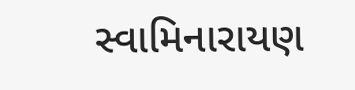સ્વામિનારાયણ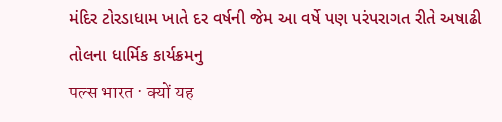મંદિર ટોરડાધામ ખાતે દર વર્ષની જેમ આ વર્ષે પણ પરંપરાગત રીતે અષાઢી તોલના ધાર્મિક કાર્યક્રમનુ
पल्स भारत · क्यों यह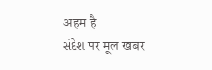अहम है
સંદેશ पर मूल खबर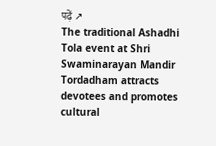पढ़ें ↗
The traditional Ashadhi Tola event at Shri Swaminarayan Mandir Tordadham attracts devotees and promotes cultural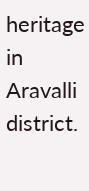heritage in Aravalli district.